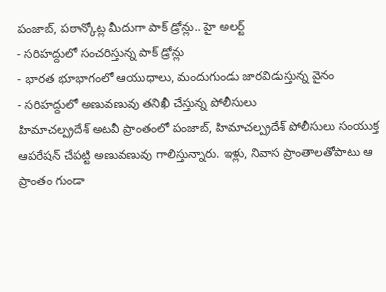పంజాబ్, పఠాన్కోట్ల మీదుగా పాక్ డ్రోన్లు.. హై అలర్ట్
- సరిహద్దులో సంచరిస్తున్న పాక్ డ్రోన్లు
- భారత భూభాగంలో ఆయుధాలు, మందుగుండు జారవిడుస్తున్న వైనం
- సరిహద్దులో అణువణువు తనిఖీ చేస్తున్న పోలీసులు
హిమాచల్ప్రదేశ్ అటవీ ప్రాంతంలో పంజాబ్, హిమాచల్ప్రదేశ్ పోలీసులు సంయుక్త ఆపరేషన్ చేపట్టి అణువణువు గాలిస్తున్నారు. ఇళ్లు, నివాస ప్రాంతాలతోపాటు ఆ ప్రాంతం గుండా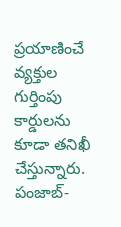ప్రయాణించే వ్యక్తుల గుర్తింపు కార్డులను కూడా తనిఖీ చేస్తున్నారు. పంజాబ్-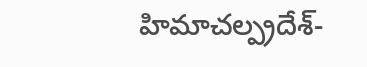హిమాచల్ప్రదేశ్-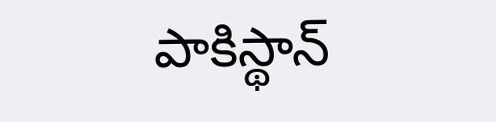పాకిస్థాన్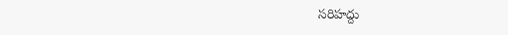సరిహద్దు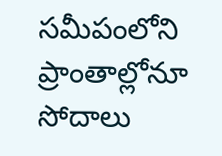సమీపంలోని ప్రాంతాల్లోనూ సోదాలు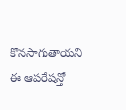కొనసాగుతాయని ఈ ఆపరేషన్తో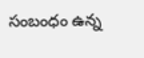సంబంధం ఉన్న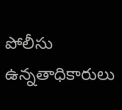పోలీసు ఉన్నతాధికారులు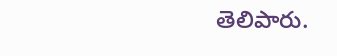తెలిపారు.